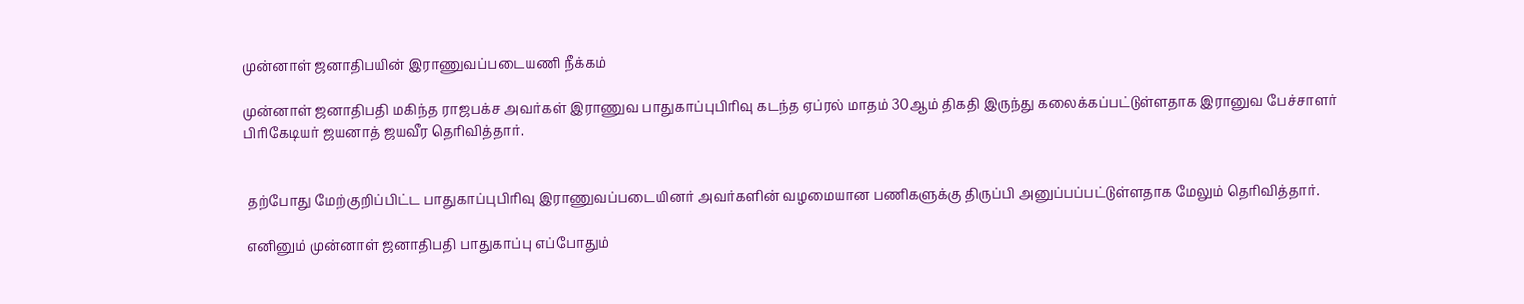முன்னாள் ஜனாதிபயின் இராணுவப்படையணி நீக்கம்

முன்னாள் ஜனாதிபதி மகிந்த ராஜபக்ச அவர்கள் இராணுவ பாதுகாப்புபிரிவு கடந்த ஏப்ரல் மாதம் 30ஆம் திகதி இருந்து கலைக்கப்பட்டுள்ளதாக இரானுவ பேச்சாளர் பிரிகேடியர் ஜயனாத் ஜயவீர தெரிவித்தார்.


 தற்போது மேற்குறிப்பிட்ட பாதுகாப்புபிரிவு இராணுவப்படையினர் அவர்களின் வழமையான பணிகளுக்கு திருப்பி அனுப்பப்பட்டுள்ளதாக மேலும் தெரிவித்தார்.

 எனினும் முன்னாள் ஜனாதிபதி பாதுகாப்பு எப்போதும்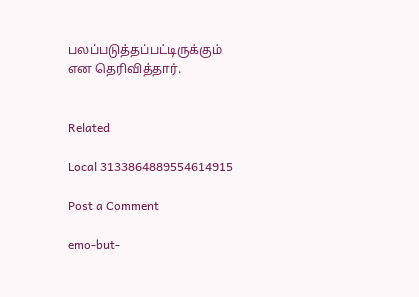பலப்படுத்தப்பட்டிருக்கும் என தெரிவித்தார்.


Related

Local 3133864889554614915

Post a Comment

emo-but-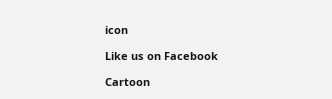icon

Like us on Facebook

Cartoon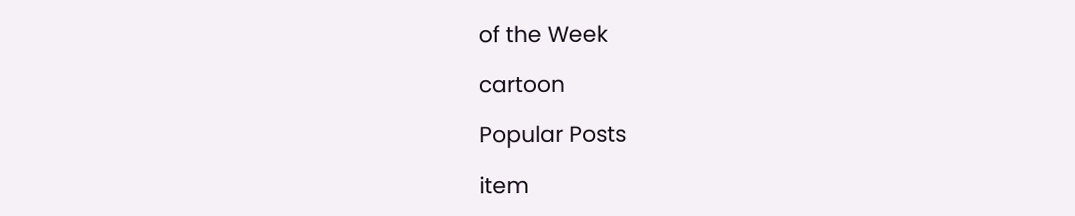of the Week

cartoon

Popular Posts

item